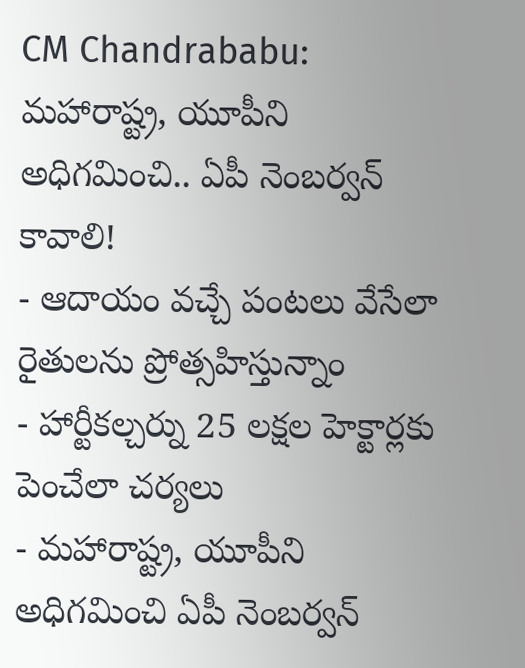CM Chandrababu: మహారాష్ట్ర, యూపీని అధిగమించి.. ఏపీ నెంబర్వన్ కావాలి!
- ఆదాయం వచ్చే పంటలు వేసేలా రైతులను ప్రోత్సహిస్తున్నాం
- హార్టీకల్చర్ను 25 లక్షల హెక్టార్లకు పెంచేలా చర్యలు
- మహారాష్ట్ర, యూపీని అధిగమించి ఏపీ నెంబర్వన్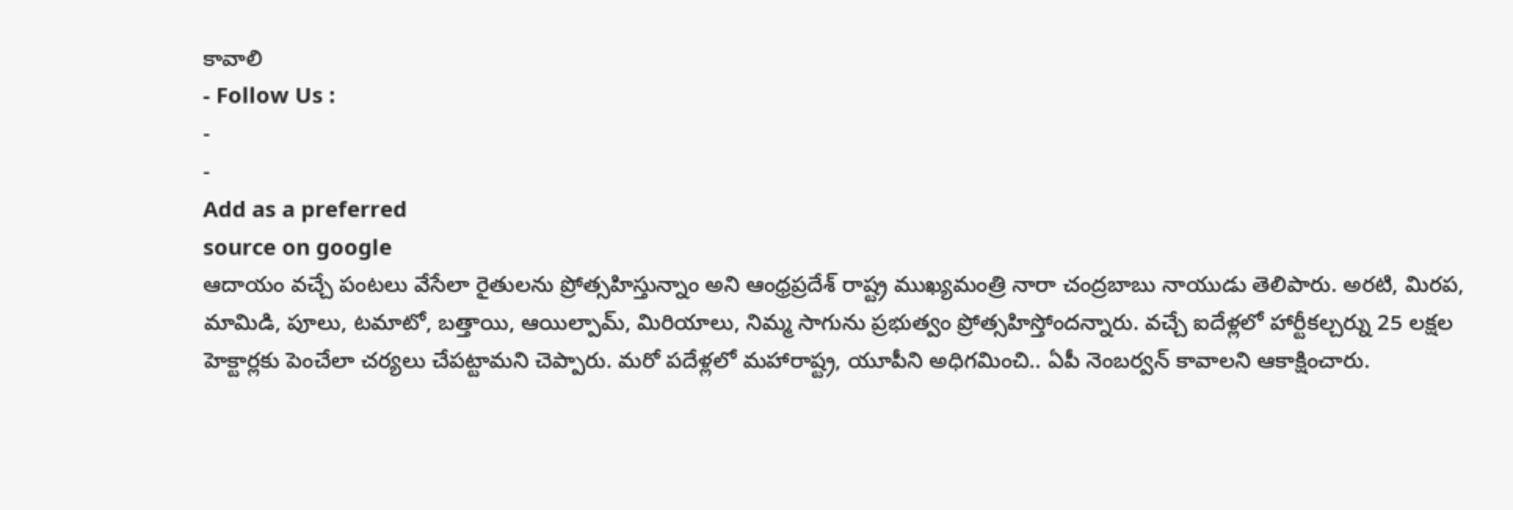కావాలి
- Follow Us :
-
-
Add as a preferred
source on google
ఆదాయం వచ్చే పంటలు వేసేలా రైతులను ప్రోత్సహిస్తున్నాం అని ఆంధ్రప్రదేశ్ రాష్ట్ర ముఖ్యమంత్రి నారా చంద్రబాబు నాయుడు తెలిపారు. అరటి, మిరప, మామిడి, పూలు, టమాటో, బత్తాయి, ఆయిల్పామ్, మిరియాలు, నిమ్మ సాగును ప్రభుత్వం ప్రోత్సహిస్తోందన్నారు. వచ్చే ఐదేళ్లలో హార్టీకల్చర్ను 25 లక్షల హెక్టార్లకు పెంచేలా చర్యలు చేపట్టామని చెప్పారు. మరో పదేళ్లలో మహారాష్ట్ర, యూపీని అధిగమించి.. ఏపీ నెంబర్వన్ కావాలని ఆకాక్షించారు.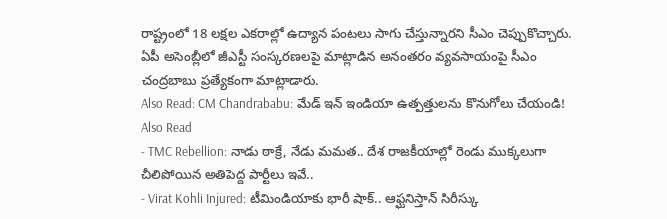రాష్ట్రంలో 18 లక్షల ఎకరాల్లో ఉద్యాన పంటలు సాగు చేస్తున్నారని సీఎం చెప్పుకొచ్చారు. ఏపీ అసెంబ్లీలో జీఎస్టీ సంస్కరణలపై మాట్లాడిన అనంతరం వ్యవసాయంపై సీఎం చంద్రబాబు ప్రత్యేకంగా మాట్లాడారు.
Also Read: CM Chandrababu: మేడ్ ఇన్ ఇండియా ఉత్పత్తులను కొనుగోలు చేయండి!
Also Read
- TMC Rebellion: నాడు ఠాక్రే, నేడు మమత.. దేశ రాజకీయాల్లో రెండు ముక్కలుగా చీలిపోయిన అతిపెద్ద పార్టీలు ఇవే..
- Virat Kohli Injured: టీమిండియాకు భారీ షాక్.. ఆఫ్ఘనిస్తాన్ సిరీస్కు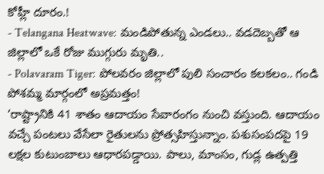కోహ్లీ దూరం.!
- Telangana Heatwave: మండిపోతున్న ఎండలు.. వడదెబ్బతో ఆ జిల్లాలో ఒకే రోజు ముగ్గురు మృతి..
- Polavaram Tiger: పోలవరం జిల్లాలో పులి సంచారం కలకలం.. గండి పోశమ్మ మార్గంలో అప్రమత్తం!
‘రాష్ట్రానికి 41 శాతం ఆదాయం సేవారంగం నుంచి వస్తుంది. ఆదాయం వచ్చే పంటలు వేసేలా రైతులను ప్రోత్సహిస్తున్నాం. పశుసంపదపై 19 లక్షల కుటుంబాలు ఆధారపడ్డాయి. పాలు, మాంసం, గుడ్ల ఉత్పత్తి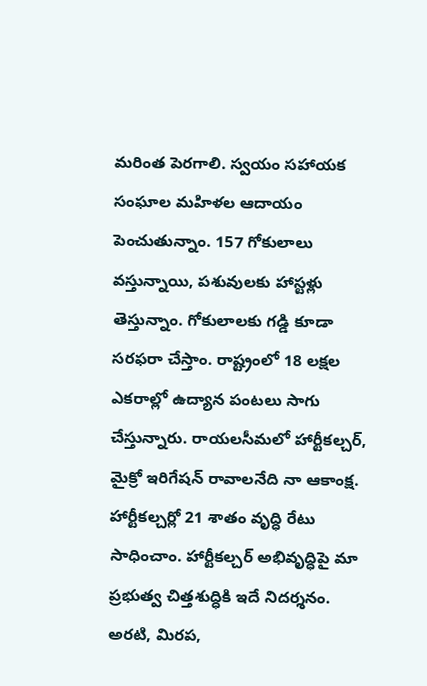మరింత పెరగాలి. స్వయం సహాయక సంఘాల మహిళల ఆదాయం పెంచుతున్నాం. 157 గోకులాలు వస్తున్నాయి, పశువులకు హాస్టళ్లు తెస్తున్నాం. గోకులాలకు గడ్డి కూడా సరఫరా చేస్తాం. రాష్ట్రంలో 18 లక్షల ఎకరాల్లో ఉద్యాన పంటలు సాగు చేస్తున్నారు. రాయలసీమలో హార్టీకల్చర్, మైక్రో ఇరిగేషన్ రావాలనేది నా ఆకాంక్ష. హార్టీకల్చర్లో 21 శాతం వృద్ధి రేటు సాధించాం. హార్టీకల్చర్ అభివృద్ధిపై మా ప్రభుత్వ చిత్తశుద్ధికి ఇదే నిదర్శనం. అరటి, మిరప,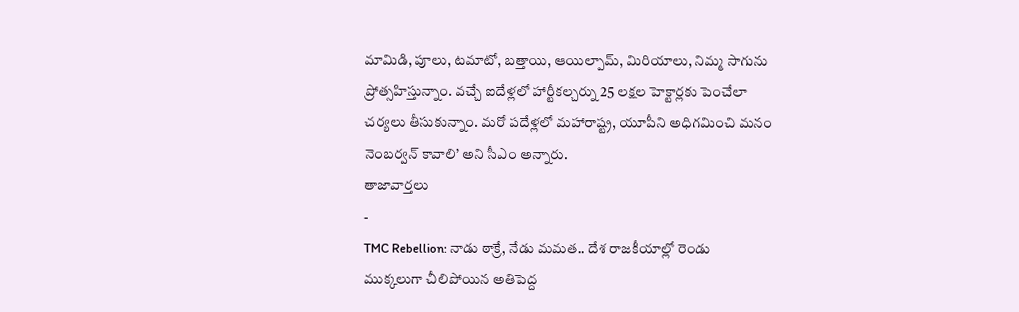మామిడి, పూలు, టమాటో, బత్తాయి, ఆయిల్పామ్, మిరియాలు, నిమ్మ సాగును ప్రోత్సహిస్తున్నాం. వచ్చే ఐదేళ్లలో హార్టీకల్చర్ను 25 లక్షల హెక్టార్లకు పెంచేలా చర్యలు తీసుకున్నాం. మరో పదేళ్లలో మహారాష్ట్ర, యూపీని అధిగమించి మనం నెంబర్వన్ కావాలి’ అని సీఎం అన్నారు.
తాజావార్తలు
-
TMC Rebellion: నాడు ఠాక్రే, నేడు మమత.. దేశ రాజకీయాల్లో రెండు ముక్కలుగా చీలిపోయిన అతిపెద్ద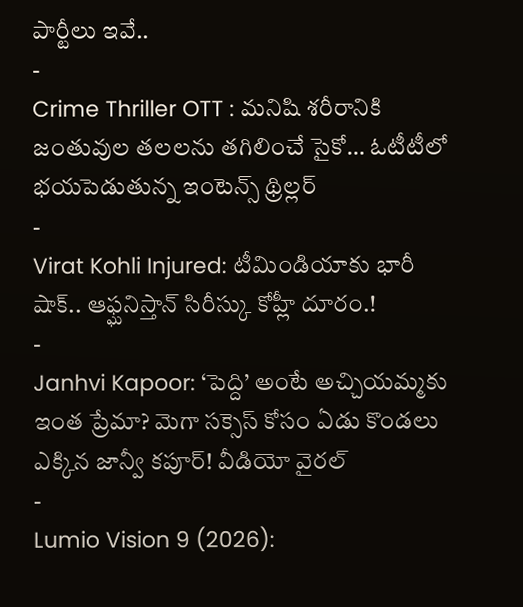పార్టీలు ఇవే..
-
Crime Thriller OTT : మనిషి శరీరానికి జంతువుల తలలను తగిలించే సైకో… ఓటీటీలో భయపెడుతున్న ఇంటెన్స్ థ్రిల్లర్
-
Virat Kohli Injured: టీమిండియాకు భారీ షాక్.. ఆఫ్ఘనిస్తాన్ సిరీస్కు కోహ్లీ దూరం.!
-
Janhvi Kapoor: ‘పెద్ది’ అంటే అచ్చియమ్మకు ఇంత ప్రేమా? మెగా సక్సెస్ కోసం ఏడు కొండలు ఎక్కిన జాన్వీ కపూర్! వీడియో వైరల్
-
Lumio Vision 9 (2026):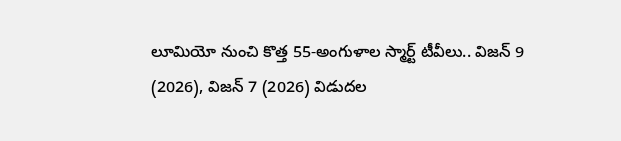లూమియో నుంచి కొత్త 55-అంగుళాల స్మార్ట్ టీవీలు.. విజన్ 9 (2026), విజన్ 7 (2026) విడుదల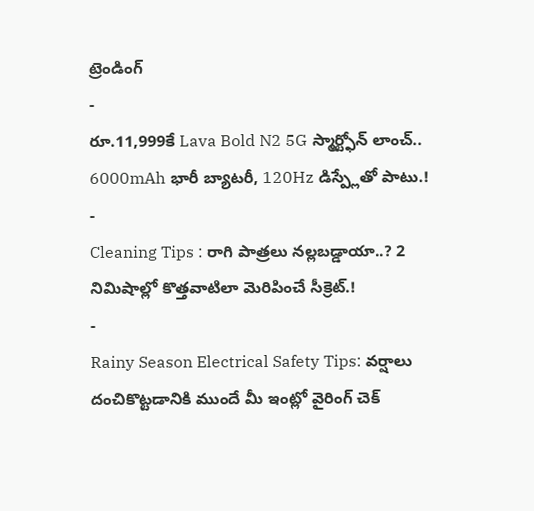ట్రెండింగ్
-
రూ.11,999కే Lava Bold N2 5G స్మార్ట్ఫోన్ లాంచ్.. 6000mAh భారీ బ్యాటరీ, 120Hz డిస్ప్లేతో పాటు.!
-
Cleaning Tips : రాగి పాత్రలు నల్లబడ్డాయా..? 2 నిమిషాల్లో కొత్తవాటిలా మెరిపించే సీక్రెట్.!
-
Rainy Season Electrical Safety Tips: వర్షాలు దంచికొట్టడానికి ముందే మీ ఇంట్లో వైరింగ్ చెక్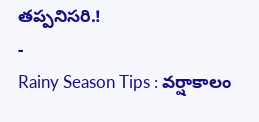తప్పనిసరి.!
-
Rainy Season Tips : వర్షాకాలం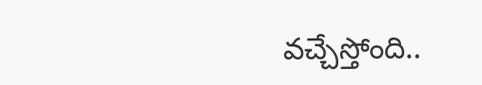వచ్చేస్తోంది..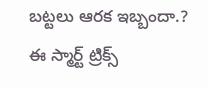బట్టలు ఆరక ఇబ్బందా.? ఈ స్మార్ట్ ట్రిక్స్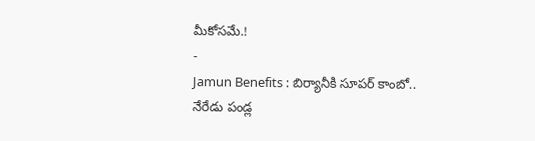మీకోసమే.!
-
Jamun Benefits : బిర్యానీకి సూపర్ కాంబో.. నేరేడు పండ్ల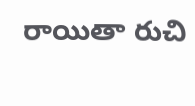రాయితా రుచి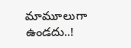మామూలుగా ఉండదు..!